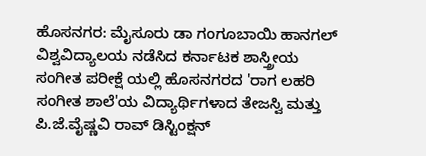ಹೊಸನಗರ: ಮೈಸೂರು ಡಾ ಗಂಗೂಬಾಯಿ ಹಾನಗಲ್ ವಿಶ್ವವಿದ್ಯಾಲಯ ನಡೆಸಿದ ಕರ್ನಾಟಕ ಶಾಸ್ತ್ರೀಯ ಸಂಗೀತ ಪರೀಕ್ಷೆ ಯಲ್ಲಿ ಹೊಸನಗರದ 'ರಾಗ ಲಹರಿ ಸಂಗೀತ ಶಾಲೆ'ಯ ವಿದ್ಯಾರ್ಥಿಗಳಾದ ತೇಜಸ್ವಿ ಮತ್ತು ಪಿ.ಜೆ.ವೈಷ್ಣವಿ ರಾವ್ ಡಿಸ್ಟಿಂಕ್ಷನ್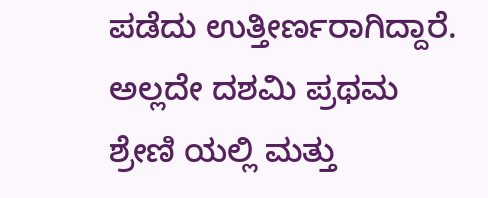ಪಡೆದು ಉತ್ತೀರ್ಣರಾಗಿದ್ದಾರೆ. ಅಲ್ಲದೇ ದಶಮಿ ಪ್ರಥಮ ಶ್ರೇಣಿ ಯಲ್ಲಿ ಮತ್ತು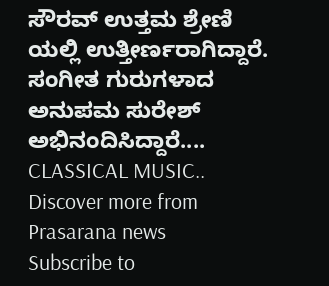ಸೌರವ್ ಉತ್ತಮ ಶ್ರೇಣಿ ಯಲ್ಲಿ ಉತ್ತೀರ್ಣರಾಗಿದ್ದಾರೆ.
ಸಂಗೀತ ಗುರುಗಳಾದ ಅನುಪಮ ಸುರೇಶ್ ಅಭಿನಂದಿಸಿದ್ದಾರೆ....
CLASSICAL MUSIC..
Discover more from Prasarana news
Subscribe to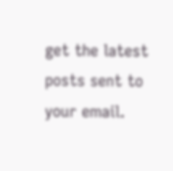get the latest posts sent to your email.